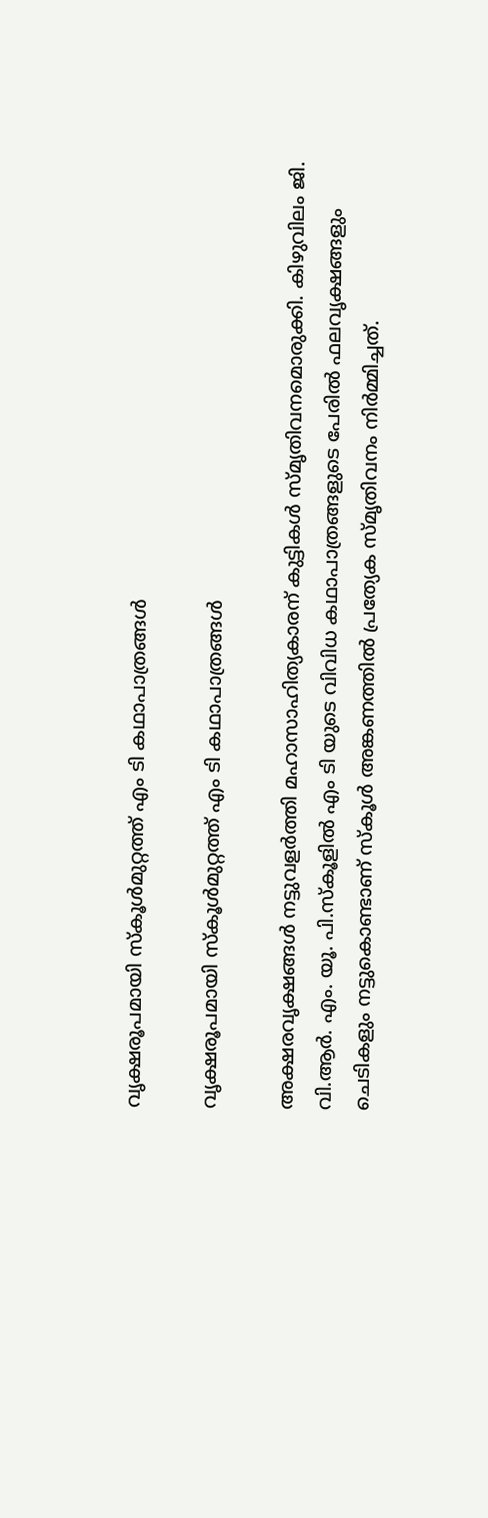വൃക്ഷരൂപമായി സ്കൂൾമുറ്റത്ത് എം ടി കഥാപാത്രങ്ങൾ

വൃക്ഷരൂപമായി സ്കൂൾമുറ്റത്ത് എം ടി കഥാപാത്രങ്ങൾ

അക്ഷരവൃക്ഷങ്ങൾ നട്ടുവളർത്തി മഹാസാഹിത്യകാരന് കുട്ടികൾ സ്മൃതിവനമൊരുക്കി. കിഴുവിലം ജി. വി.ആർ. എം. യൂ. പി.സ്കൂളിൽ എം ടി യുടെ വിവിധ കഥാപാത്രങ്ങളുടെ പേരിൽ ഫലവൃക്ഷങ്ങളും ചെടികളും നട്ടുകൊണ്ടാണ് സ്കൂൾ അങ്കണത്തിൽ പ്രത്യേക സ്മൃതിവനം നിർമ്മിച്ചത്.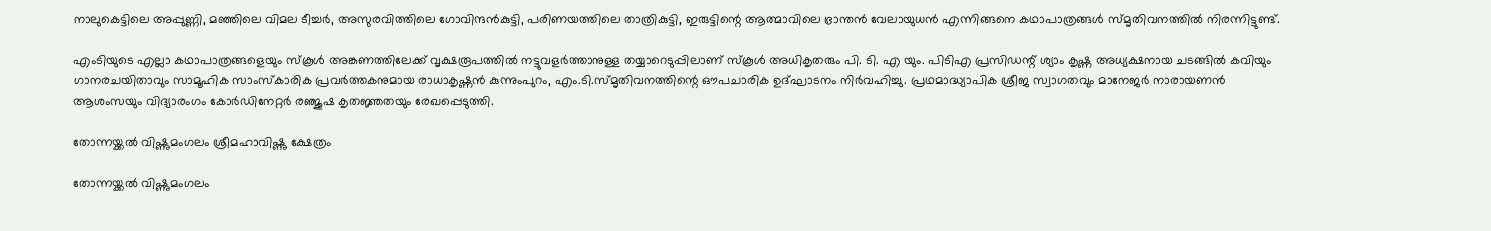നാലുകെട്ടിലെ അപ്പുണ്ണി, മഞ്ഞിലെ വിമല ടീച്ചർ, അസുരവിത്തിലെ ഗോവിന്ദൻകുട്ടി, പരിണയത്തിലെ താത്രികുട്ടി, ഇരുട്ടിന്റെ ആത്മാവിലെ ഭ്രാന്തൻ വേലായുധൻ എന്നിങ്ങനെ കഥാപാത്രങ്ങൾ സ്മൃതിവനത്തിൽ നിരന്നിട്ടുണ്ട്.

എംടിയുടെ എല്ലാ കഥാപാത്രങ്ങളെയും സ്കൂൾ അങ്കണത്തിലേക്ക് വൃക്ഷരൂപത്തിൽ നട്ടുവളർത്താനുള്ള തയ്യാറെടുപ്പിലാണ് സ്കൂൾ അധികൃതരും പി. ടി. എ യും. പിടിഎ പ്രസിഡന്റ് ശ്യാം കൃഷ്ണ അധ്യക്ഷനായ ചടങ്ങിൽ കവിയും ഗാനരചയിതാവും സാമൂഹിക സാംസ്കാരിക പ്രവർത്തകനുമായ രാധാകൃഷ്ണൻ കുന്നുംപുറം, എം.ടി.സ്മൃതിവനത്തിന്റെ ഔപചാരിക ഉദ്ഘാടനം നിർവഹിച്ചു. പ്രഥമാദ്ധ്യാപിക ശ്രീജ സ്വാഗതവും മാനേജർ നാരായണൻ ആശംസയും വിദ്യാരംഗം കോർഡിനേറ്റർ രഞ്ജുഷ കൃതജ്ഞതയും രേഖപ്പെടുത്തി.

തോന്നയ്ക്കൽ വിഷ്ണുമംഗലം ശ്രീമഹാവിഷ്ണു ക്ഷേത്രം

തോന്നയ്ക്കൽ വിഷ്ണുമംഗലം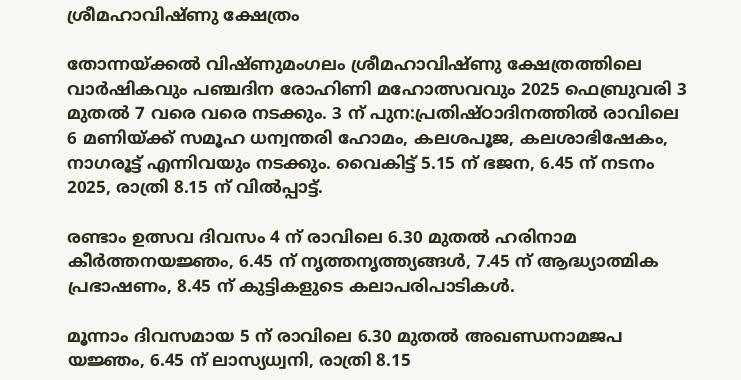ശ്രീമഹാവിഷ്ണു ക്ഷേത്രം

തോന്നയ്ക്കൽ വിഷ്ണുമംഗലം ശ്രീമഹാവിഷ്ണു ക്ഷേത്രത്തിലെ വാർഷികവും പഞ്ചദിന രോഹിണി മഹോത്സവവും 2025 ഫെബ്രുവരി 3 മുതൽ 7 വരെ വരെ നടക്കും. 3 ന് പുന:പ്രതിഷ്ഠാദിനത്തിൽ രാവിലെ 6 മണിയ്ക്ക് സമൂഹ ധന്വന്തരി ഹോമം, കലശപൂജ, കലശാഭിഷേകം, നാഗരൂട്ട് എന്നിവയും നടക്കും. വൈകിട്ട് 5.15 ന് ഭജന, 6.45 ന് നടനം 2025, രാത്രി 8.15 ന് വിൽപ്പാട്ട്.

രണ്ടാം ഉത്സവ ദിവസം 4 ന് രാവിലെ 6.30 മുതൽ ഹരിനാമ കീർത്തനയജ്ഞം, 6.45 ന് നൃത്തനൃത്ത്യങ്ങൾ, 7.45 ന് ആദ്ധ്യാത്മിക പ്രഭാഷണം, 8.45 ന് കുട്ടികളുടെ കലാപരിപാടികൾ.

മൂന്നാം ദിവസമായ 5 ന് രാവിലെ 6.30 മുതൽ അഖണ്ഡനാമജപ യജ്ഞം, 6.45 ന് ലാസ്യധ്വനി, രാത്രി 8.15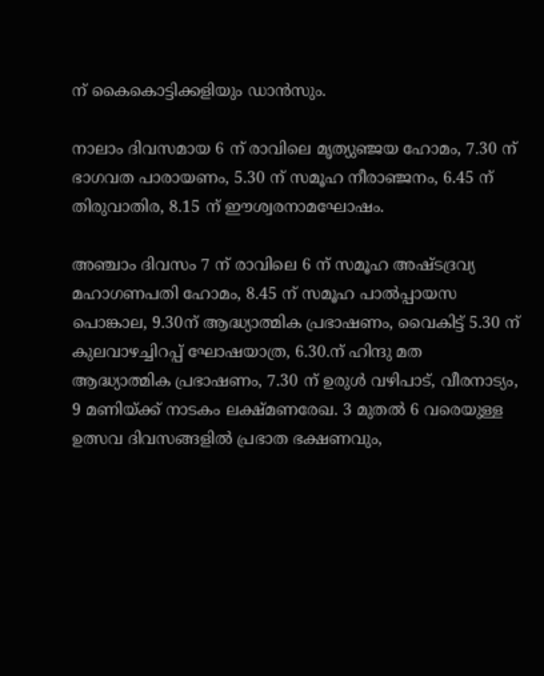ന് കൈകൊട്ടിക്കളിയും ഡാൻസും.

നാലാം ദിവസമായ 6 ന് രാവിലെ മൃത്യുഞ്ജയ ഹോമം, 7.30 ന് ഭാഗവത പാരായണം, 5.30 ന് സമൂഹ നീരാഞ്ജനം, 6.45 ന് തിരുവാതിര, 8.15 ന് ഈശ്വരനാമഘോഷം.

അഞ്ചാം ദിവസം 7 ന് രാവിലെ 6 ന് സമൂഹ അഷ്ടദ്രവ്യ മഹാഗണപതി ഹോമം, 8.45 ന് സമൂഹ പാൽപ്പായസ പൊങ്കാല, 9.30ന് ആദ്ധ്യാത്മിക പ്രഭാഷണം, വൈകിട്ട് 5.30 ന് കുലവാഴച്ചിറപ്പ് ഘോഷയാത്ര, 6.30.ന് ഹിന്ദു മത ആദ്ധ്യാത്മിക പ്രഭാഷണം, 7.30 ന് ഉരുൾ വഴിപാട്, വീരനാട്യം, 9 മണിയ്ക്ക് നാടകം ലക്ഷ്മണരേഖ. 3 മുതൽ 6 വരെയുള്ള ഉത്സവ ദിവസങ്ങളിൽ പ്രഭാത ഭക്ഷണവും,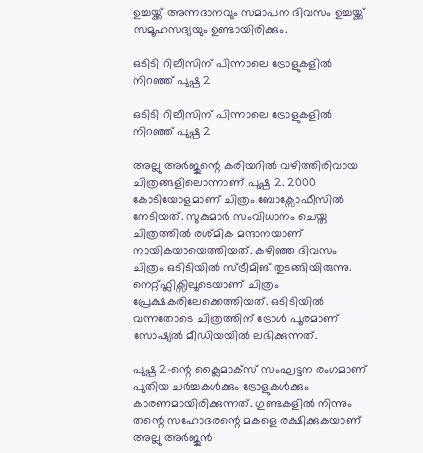ഉച്ചയ്ക്ക് അന്നദാനവും സമാപന ദിവസം ഉച്ചയ്ക്ക് സമൂഹസദ്യയും ഉണ്ടായിരിക്കും.

ഒടിടി റിലീസിന് പിന്നാലെ ട്രോളുകളിൽ നിറഞ്ഞ് പുഷ്പ 2

ഒടിടി റിലീസിന് പിന്നാലെ ട്രോളുകളിൽ നിറഞ്ഞ് പുഷ്പ 2

അല്ലു അർജുന്റെ കരിയറിൽ വഴിത്തിരിവായ ചിത്രങ്ങളിലൊന്നാണ് പുഷ്പ 2. 2000 കോടിയോളമാണ് ചിത്രം ബോക്സോഫീസിൽ നേടിയത്. സുകുമാർ സംവിധാനം ചെയ്ത ചിത്രത്തിൽ രശ്മിക മന്ദാനയാണ് നായികയായെത്തിയത്. കഴിഞ്ഞ ദിവസം ചിത്രം ഒടിടിയിൽ സ്ട്രീമിങ് തുടങ്ങിയിരുന്നു. നെറ്റ്ഫ്ലിക്സിലൂടെയാണ് ചിത്രം പ്രേക്ഷകരിലേക്കെത്തിയത്. ഒടിടിയിൽ വന്നതോടെ ചിത്രത്തിന് ട്രോൾ പൂരമാണ് സോഷ്യൽ മീഡിയയിൽ ലഭിക്കുന്നത്.

പുഷ്പ 2-ന്റെ ക്ലൈമാക്സ് സംഘട്ടന രംഗമാണ് പുതിയ ചർച്ചകൾക്കും ട്രോളുകൾക്കും കാരണമായിരിക്കുന്നത്. ഗുണ്ടകളിൽ നിന്നും തന്റെ സഹോദരന്റെ മകളെ രക്ഷിക്കുകയാണ് അല്ലു അർജുൻ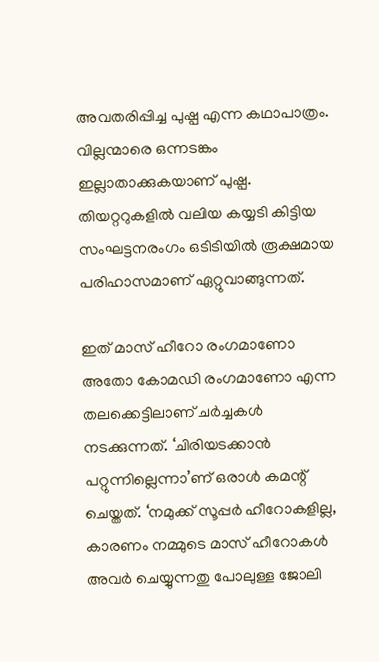അവതരിപ്പിച്ച പുഷ്പ എന്ന കഥാപാത്രം. വില്ലന്മാരെ ഒന്നടങ്കം ഇല്ലാതാക്കുകയാണ് പുഷ്പ. തിയറ്ററുകളിൽ വലിയ കയ്യടി കിട്ടിയ സംഘട്ടനരംഗം ഒടിടിയിൽ രൂക്ഷമായ പരിഹാസമാണ് ഏറ്റുവാങ്ങുന്നത്.

ഇത് മാസ് ഹീറോ രംഗമാണോ അതോ കോമഡി രംഗമാണോ എന്ന തലക്കെട്ടിലാണ് ചർച്ചകൾ നടക്കുന്നത്. ‘ചിരിയടക്കാൻ പറ്റുന്നില്ലെന്നാ’ണ് ഒരാൾ കമന്റ് ചെയ്തത്. ‘നമുക്ക് സൂപ്പർ ഹീറോകളില്ല, കാരണം നമ്മുടെ മാസ് ഹീറോകൾ അവർ ചെയ്യുന്നതു പോലുള്ള ജോലി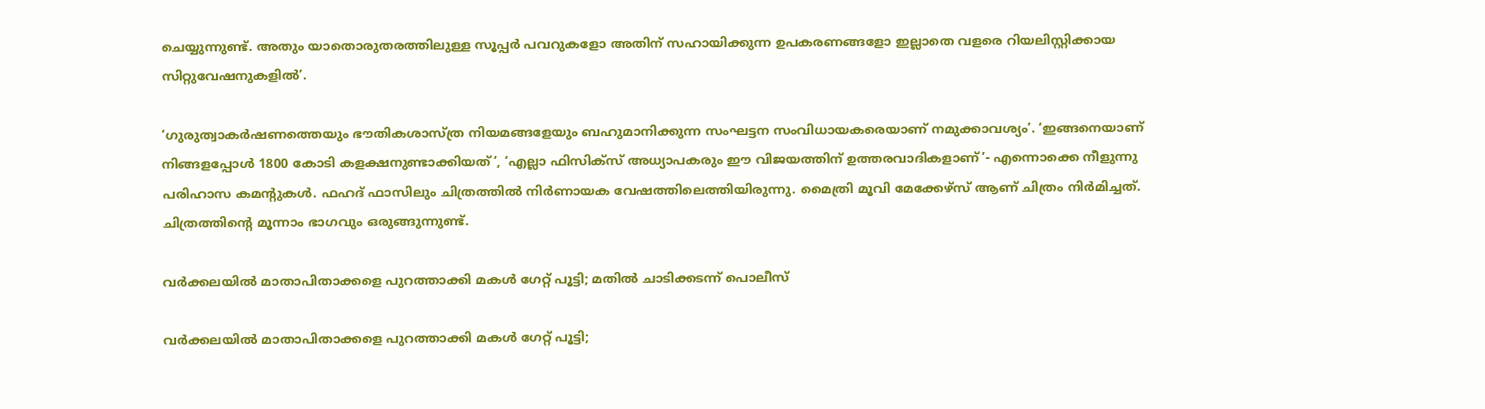ചെയ്യുന്നുണ്ട്. അതും യാതൊരുതരത്തിലുള്ള സൂപ്പർ പവറുകളോ അതിന് സഹായിക്കുന്ന ഉപകരണങ്ങളോ ഇല്ലാതെ വളരെ റിയലിസ്റ്റിക്കായ സിറ്റുവേഷനുകളിൽ’.

‘ഗുരുത്വാകർഷണത്തെയും ഭൗതികശാസ്ത്ര നിയമങ്ങളേയും ബഹുമാനിക്കുന്ന സംഘട്ടന സംവിധായകരെയാണ് നമുക്കാവശ്യം’. ‘ഇങ്ങനെയാണ് നിങ്ങളപ്പോൾ 1800 കോടി കളക്ഷനുണ്ടാക്കിയത്’, ‘എല്ലാ ഫിസിക്സ് അധ്യാപകരും ഈ വിജയത്തിന് ഉത്തരവാദികളാണ്’- എന്നൊക്കെ നീളുന്നു പരിഹാസ കമന്റുകൾ. ഫഹദ് ഫാസിലും ചിത്രത്തിൽ നിർണായക വേഷത്തിലെത്തിയിരുന്നു. മൈത്രി മൂവി മേക്കേഴ്‌സ് ആണ് ചിത്രം നിർമിച്ചത്. ചിത്രത്തിന്റെ മൂന്നാം ഭാഗവും ഒരുങ്ങുന്നുണ്ട്.

വർക്കലയിൽ മാതാപിതാക്കളെ പുറത്താക്കി മകൾ ഗേറ്റ് പൂട്ടി; മതിൽ ചാടിക്കടന്ന് പൊലീസ്

വർക്കലയിൽ മാതാപിതാക്കളെ പുറത്താക്കി മകൾ ഗേറ്റ് പൂട്ടി;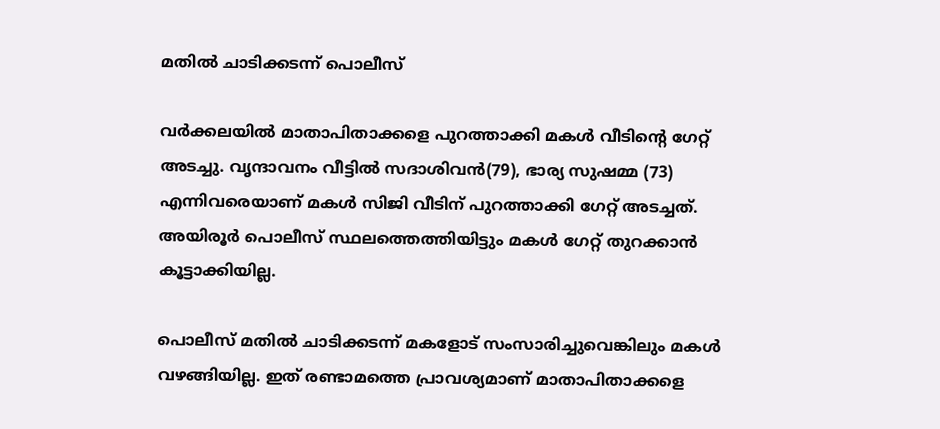മതിൽ ചാടിക്കടന്ന് പൊലീസ്

വർക്കലയിൽ മാതാപിതാക്കളെ പുറത്താക്കി മകൾ വീടിന്റെ ഗേറ്റ് അടച്ചു. വൃന്ദാവനം വീട്ടിൽ സദാശിവൻ(79), ഭാര്യ സുഷമ്മ (73) എന്നിവരെയാണ് മകൾ സിജി വീടിന് പുറത്താക്കി ഗേറ്റ് അടച്ചത്. അയിരൂർ പൊലീസ് സ്ഥലത്തെത്തിയിട്ടും മകൾ ഗേറ്റ് തുറക്കാൻ കൂട്ടാക്കിയില്ല.

പൊലീസ് മതിൽ ചാടിക്കടന്ന് മകളോട് സംസാരിച്ചുവെങ്കിലും മകൾ വഴങ്ങിയില്ല. ഇത് രണ്ടാമത്തെ പ്രാവശ്യമാണ് മാതാപിതാക്കളെ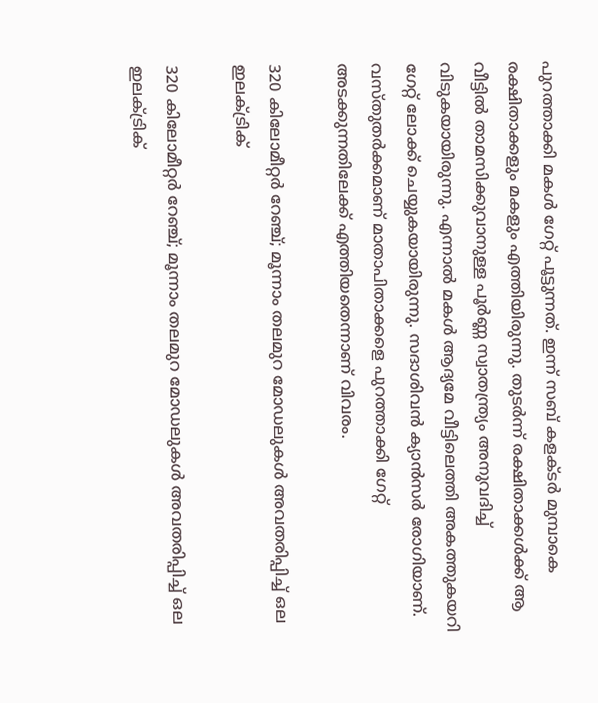പുറത്താക്കി മകൾ ഗേറ്റ് പൂട്ടുന്നത്. ഇന്ന് സബ് കളക്ടർ മുമ്പാകെ രക്ഷിതാക്കളും മകളും എത്തിയിരുന്നു. തുടർന്ന് രക്ഷിതാക്കൾക്ക് ആ വീട്ടിൽ താമസിക്കുവാനുള്ള പൂർണ്ണ സ്വാതന്ത്ര്യം അനുവദിച്ച് വിടുകയായിരുന്നു. എന്നാൽ മകൾ ആദ്യമേ വീട്ടിലെത്തി അകത്തുകയറി ഗേറ്റ് ലോക്ക് ചെയ്യുകയായിരുന്നു. സദാശിവൻ ക്യാൻസർ രോഗിയാണ്. വസ്തുതർക്കമാണ് മാതാപിതാക്കളെ പുറത്താക്കി ഗേറ്റ് അടക്കുന്നതിലേക്ക് എത്തിയതെന്നാണ് വിവരം.

320 കിലോമീറ്റര്‍ റേഞ്ച്; മൂന്നാം തലമുറ മോഡലുകള്‍ അവതരിപ്പിച്ച് ഒല ഇലക്ട്രിക്

320 കിലോമീറ്റര്‍ റേഞ്ച്; മൂന്നാം തലമുറ മോഡലുകള്‍ അവതരിപ്പിച്ച് ഒല ഇലക്ട്രിക്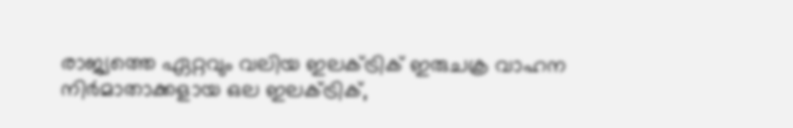രാജ്യത്തെ ഏറ്റവും വലിയ ഇലക്ട്രിക് ഇരുചക്ര വാഹന നിര്‍മാതാക്കളായ ഒല ഇലക്ട്രിക്,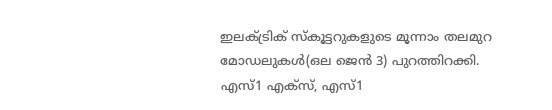ഇലക്ട്രിക് സ്‌കൂട്ടറുകളുടെ മൂന്നാം തലമുറ മോഡലുകള്‍(ഒല ജെന്‍ 3) പുറത്തിറക്കി. എസ്1 എക്‌സ്, എസ്1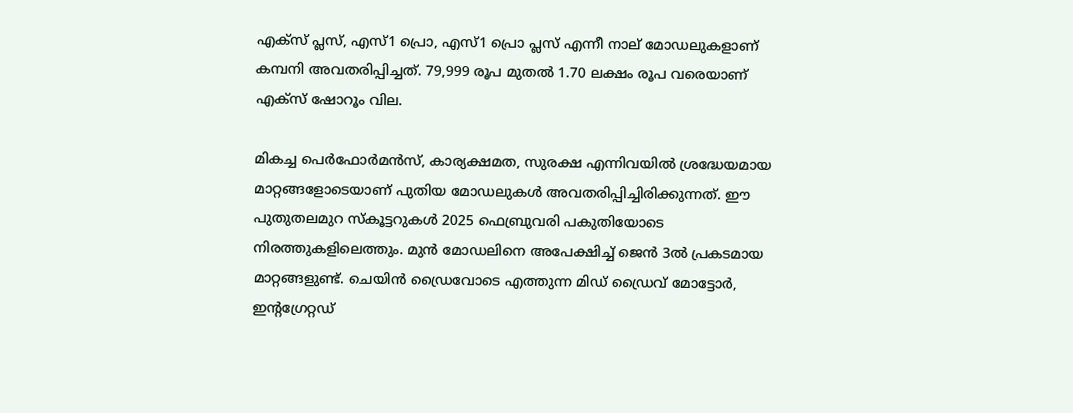എക്‌സ് പ്ലസ്, എസ്1 പ്രൊ, എസ്1 പ്രൊ പ്ലസ് എന്നീ നാല് മോഡലുകളാണ് കമ്പനി അവതരിപ്പിച്ചത്. 79,999 രൂപ മുതല്‍ 1.70 ലക്ഷം രൂപ വരെയാണ് എക്‌സ് ഷോറൂം വില.

മികച്ച പെര്‍ഫോര്‍മന്‍സ്, കാര്യക്ഷമത, സുരക്ഷ എന്നിവയില്‍ ശ്രദ്ധേയമായ മാറ്റങ്ങളോടെയാണ് പുതിയ മോഡലുകള്‍ അവതരിപ്പിച്ചിരിക്കുന്നത്. ഈ പുതുതലമുറ സ്‌കൂട്ടറുകള്‍ 2025 ഫെബ്രുവരി പകുതിയോടെ നിരത്തുകളിലെത്തും. മുന്‍ മോഡലിനെ അപേക്ഷിച്ച് ജെന്‍ 3ല്‍ പ്രകടമായ മാറ്റങ്ങളുണ്ട്. ചെയിന്‍ ഡ്രൈവോടെ എത്തുന്ന മിഡ്‌ ഡ്രൈവ് മോട്ടോര്‍, ഇന്റഗ്രേറ്റഡ്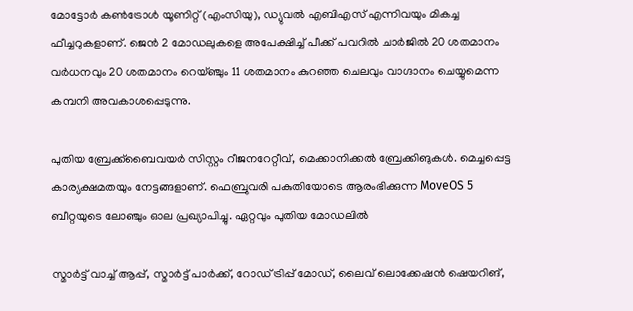മോട്ടോര്‍ കണ്‍ട്രോള്‍ യൂണിറ്റ് (എംസിയു), ഡ്യുവല്‍ എബിഎസ് എന്നിവയും മികച്ച ഫീച്ചറുകളാണ്. ജെന്‍ 2 മോഡലുകളെ അപേക്ഷിച്ച് പീക്ക് പവറില്‍ ചാര്‍ജില്‍ 20 ശതമാനം വര്‍ധനവും 20 ശതമാനം റെയ്ഞ്ചും 11 ശതമാനം കുറഞ്ഞ ചെലവും വാഗ്ദാനം ചെയ്യുമെന്ന കമ്പനി അവകാശപ്പെടുന്നു.

പുതിയ ബ്രേക്ക്‌ബൈവയര്‍ സിസ്റ്റം റീജനറേറ്റീവ്, മെക്കാനിക്കല്‍ ബ്രേക്കിങുകള്‍. മെച്ചപ്പെട്ട കാര്യക്ഷമതയും നേട്ടങ്ങളാണ്. ഫെബ്രുവരി പകുതിയോടെ ആരംഭിക്കുന്ന MoveOS 5 ബീറ്റയുടെ ലോഞ്ചും ഓല പ്രഖ്യാപിച്ചു. ഏറ്റവും പുതിയ മോഡലില്‍

സ്മാര്‍ട്ട് വാച്ച് ആപ്പ്, സ്മാര്‍ട്ട് പാര്‍ക്ക്, റോഡ് ട്രിപ്പ് മോഡ്, ലൈവ് ലൊക്കേഷന്‍ ഷെയറിങ്,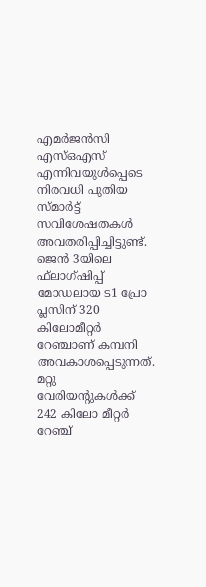എമര്‍ജന്‍സി എസ്ഒഎസ് എന്നിവയുള്‍പ്പെടെ നിരവധി പുതിയ സ്മാര്‍ട്ട് സവിശേഷതകള്‍ അവതരിപ്പിച്ചിട്ടുണ്ട്. ജെന്‍ 3യിലെ ഫ്‌ലാഗ്ഷിപ്പ് മോഡലായ ട1 പ്രോ പ്ലസിന് 320 കിലോമീറ്റര്‍ റേഞ്ചാണ് കമ്പനി അവകാശപ്പെടുന്നത്. മറ്റു വേരിയന്റുകള്‍ക്ക് 242 കിലോ മീറ്റര്‍ റേഞ്ച്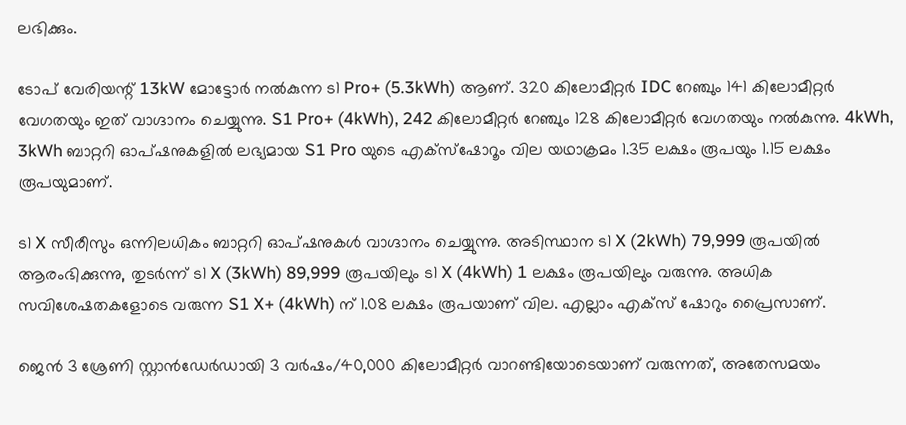ലഭിക്കും.

ടോപ് വേരിയന്റ് 13kW മോട്ടോര്‍ നല്‍കുന്ന ട1 Pro+ (5.3kWh) ആണ്. 320 കിലോമീറ്റര്‍ IDC റേഞ്ചും 141 കിലോമീറ്റര്‍ വേഗതയും ഇത് വാഗ്ദാനം ചെയ്യുന്നു. S1 Pro+ (4kWh), 242 കിലോമീറ്റര്‍ റേഞ്ചും 128 കിലോമീറ്റര്‍ വേഗതയും നല്‍കുന്നു. 4kWh, 3kWh ബാറ്ററി ഓപ്ഷനുകളില്‍ ലഭ്യമായ S1 Pro യുടെ എക്‌സ്‌ഷോറൂം വില യഥാക്രമം 1.35 ലക്ഷം രൂപയും 1.15 ലക്ഷം രൂപയുമാണ്.

ട1 X സീരീസും ഒന്നിലധികം ബാറ്ററി ഓപ്ഷനുകള്‍ വാഗ്ദാനം ചെയ്യുന്നു. അടിസ്ഥാന ട1 X (2kWh) 79,999 രൂപയില്‍ ആരംഭിക്കുന്നു, തുടര്‍ന്ന് ട1 X (3kWh) 89,999 രൂപയിലും ട1 X (4kWh) 1 ലക്ഷം രൂപയിലും വരുന്നു. അധിക സവിശേഷതകളോടെ വരുന്ന S1 X+ (4kWh) ന് 1.08 ലക്ഷം രൂപയാണ് വില. എല്ലാം എക്‌സ് ഷോറും പ്രൈസാണ്.

ജെന്‍ 3 ശ്രേണി സ്റ്റാന്‍ഡേര്‍ഡായി 3 വര്‍ഷം/40,000 കിലോമീറ്റര്‍ വാറണ്ടിയോടെയാണ് വരുന്നത്, അതേസമയം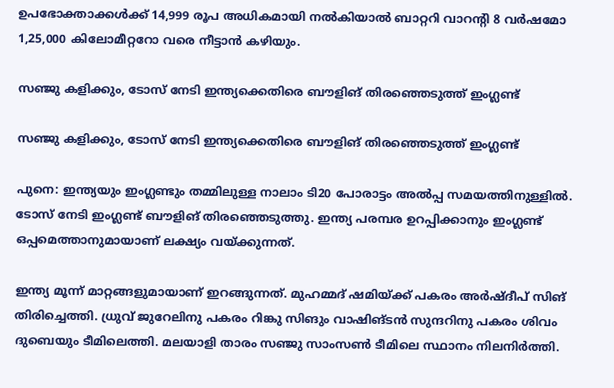ഉപഭോക്താക്കള്‍ക്ക് 14,999 രൂപ അധികമായി നല്‍കിയാല്‍ ബാറ്ററി വാറന്റി 8 വര്‍ഷമോ 1,25,000 കിലോമീറ്ററോ വരെ നീട്ടാന്‍ കഴിയും.

സഞ്ജു കളിക്കും, ടോസ് നേടി ഇന്ത്യക്കെതിരെ ബൗളിങ് തിരഞ്ഞെടുത്ത് ഇംഗ്ലണ്ട്

സഞ്ജു കളിക്കും, ടോസ് നേടി ഇന്ത്യക്കെതിരെ ബൗളിങ് തിരഞ്ഞെടുത്ത് ഇംഗ്ലണ്ട്

പുനെ: ഇന്ത്യയും ഇംഗ്ലണ്ടും തമ്മിലുള്ള നാലാം ടി20 പോരാട്ടം അല്‍പ്പ സമയത്തിനുള്ളില്‍. ടോസ് നേടി ഇംഗ്ലണ്ട് ബൗളിങ് തിരഞ്ഞെടുത്തു. ഇന്ത്യ പരമ്പര ഉറപ്പിക്കാനും ഇംഗ്ലണ്ട് ഒപ്പമെത്താനുമായാണ് ലക്ഷ്യം വയ്ക്കുന്നത്.

ഇന്ത്യ മൂന്ന് മാറ്റങ്ങളുമായാണ് ഇറങ്ങുന്നത്. മുഹമ്മദ് ഷമിയ്ക്ക് പകരം അര്‍ഷ്ദീപ് സിങ് തിരിച്ചെത്തി. ധ്രുവ് ജുറേലിനു പകരം റിങ്കു സിങും വാഷിങ്ടന്‍ സുന്ദറിനു പകരം ശിവം ദുബെയും ടീമിലെത്തി. മലയാളി താരം സഞ്ജു സാംസണ്‍ ടീമിലെ സ്ഥാനം നിലനിര്‍ത്തി.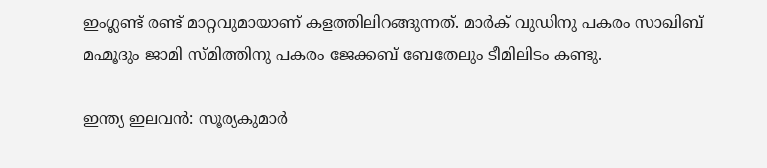ഇംഗ്ലണ്ട് രണ്ട് മാറ്റവുമായാണ് കളത്തിലിറങ്ങുന്നത്. മാര്‍ക് വുഡിനു പകരം സാഖിബ് മഹ്മൂദും ജാമി സ്മിത്തിനു പകരം ജേക്കബ് ബേതേലും ടീമിലിടം കണ്ടു.

ഇന്ത്യ ഇലവന്‍: സൂര്യകുമാര്‍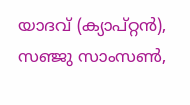യാദവ് (ക്യാപ്റ്റന്‍), സഞ്ജു സാംസണ്‍,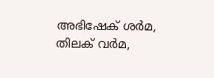അഭിഷേക് ശര്‍മ, തിലക് വര്‍മ,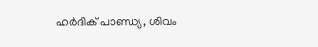ഹര്‍ദിക് പാണ്ഡ്യ, ശിവം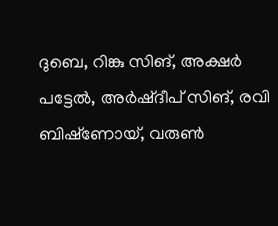ദുബെ, റിങ്കു സിങ്, അക്ഷര്‍ പട്ടേല്‍, അര്‍ഷ്ദീപ് സിങ്, രവി ബിഷ്‌ണോയ്, വരുണ്‍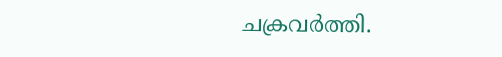ചക്രവര്‍ത്തി.